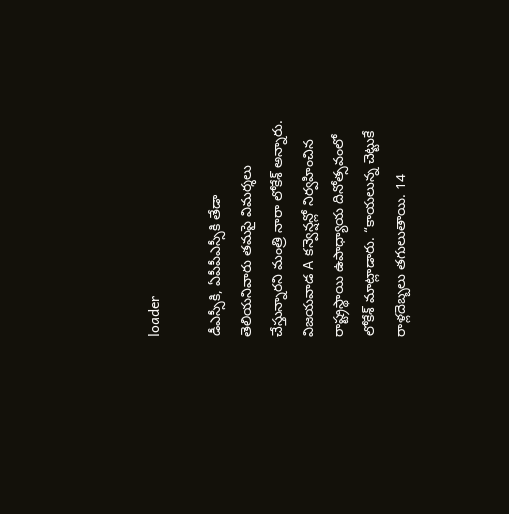loader

డీఎస్సీకి, ఏపీపీఎస్సీకి తేడా తెలియనివారు తమపై విమర్శలు చేస్తున్నారని మంత్రి నారా లోకేశ్ అన్నారు. విజయవాడ A కన్వెన్షన్లో నిర్వహించిన రాష్ట్రస్థాయి ఉపాధ్యాయ దినోత్సవంలో లోకేశ్ మాట్లాడారు. “కాయలున్న చెట్టుకే రాళ్లదెబ్బలు తగులుతాయి. 14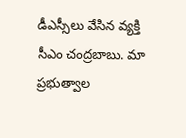డీఎస్సీలు వేసిన వ్యక్తి సీఎం చంద్రబాబు. మా ప్రభుత్వాల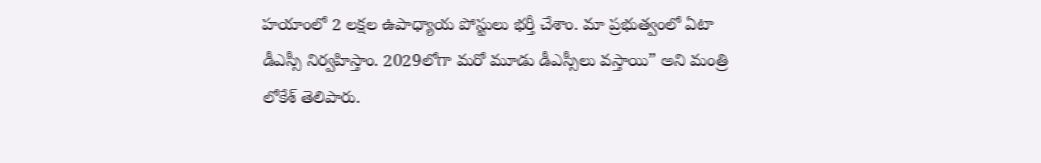హయాంలో 2 లక్షల ఉపాధ్యాయ పోస్టులు భర్తీ చేశాం. మా ప్రభుత్వంలో ఏటా డీఎస్సీ నిర్వహిస్తాం. 2029లోగా మరో మూడు డీఎస్సీలు వస్తాయి” అని మంత్రి లోకేశ్ తెలిపారు.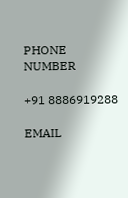PHONE NUMBER

+91 8886919288

EMAIL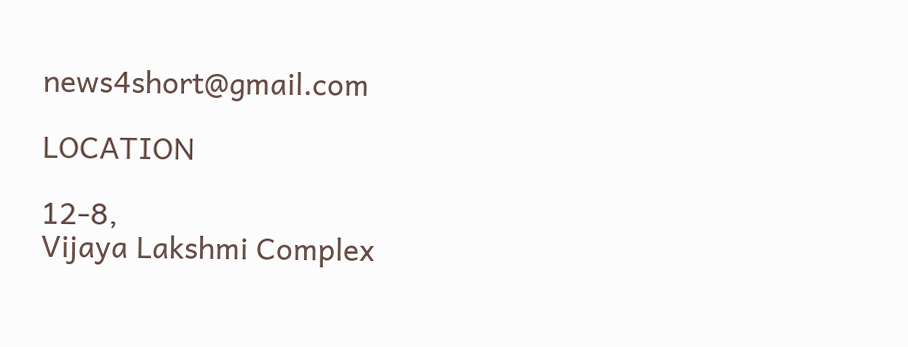news4short@gmail.com

LOCATION

12-8,
Vijaya Lakshmi Complex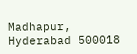Madhapur,
Hyderabad 500018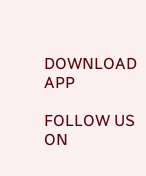DOWNLOAD APP

FOLLOW US ON